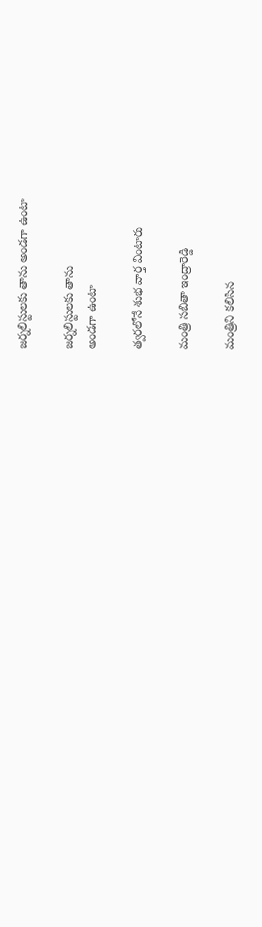జ‌ర్న‌లిస్టుల‌కు తాను అండ‌గా ఉంటా

జ‌ర్న‌లిస్టుల‌కు తాను
అండ‌గా ఉంటా

త్వ‌ర‌లోనే శుభ వార్త వింటారు

మంత్రి స‌బితా ఇంద్రారెడ్డి

మంత్రిని క‌లిసిన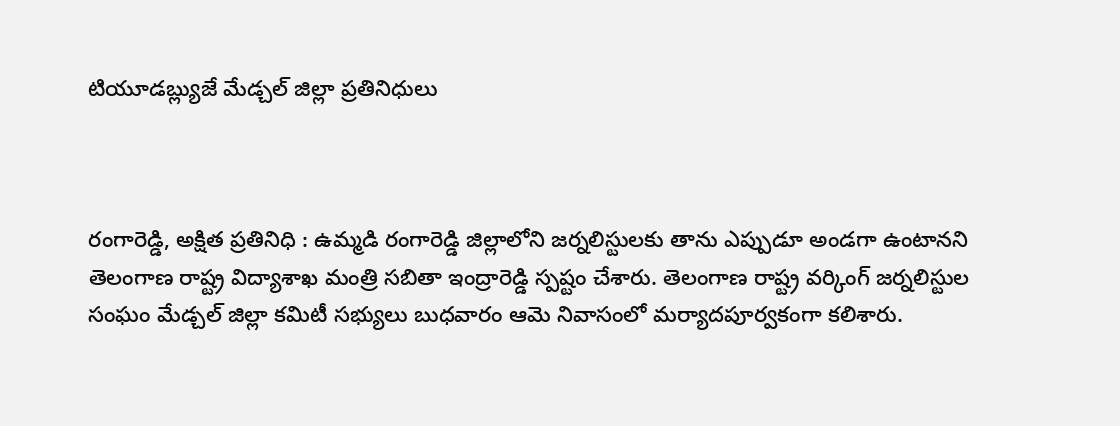టియూడ‌బ్ల్యుజే మేడ్చ‌ల్ జిల్లా ప్ర‌తినిధులు



రంగారెడ్డి, అక్షిత ప్రతినిధి : ఉమ్మ‌డి రంగారెడ్డి జిల్లాలోని జ‌ర్న‌లిస్టుల‌కు తాను ఎప్పుడూ అండ‌గా ఉంటాన‌ని తెలంగాణ రాష్ట్ర విద్యాశాఖ మంత్రి సబితా ఇంద్రారెడ్డి స్ప‌ష్టం చేశారు. తెలంగాణ రాష్ట్ర వ‌ర్కింగ్ జ‌ర్న‌లిస్టుల సంఘం మేడ్చ‌ల్ జిల్లా క‌మిటీ స‌భ్యులు బుధ‌వారం ఆమె నివాసంలో మ‌ర్యాద‌పూర్వ‌కంగా క‌లిశారు.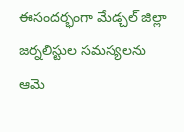ఈసంద‌ర్భంగా మేడ్చ‌ల్ జిల్లా జ‌ర్నలిస్టుల స‌మ‌స్య‌ల‌ను ఆమె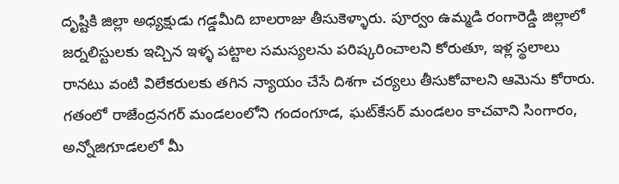దృష్టికి జిల్లా అధ్య‌క్షుడు గ‌డ్డ‌మీది బాలరాజు తీసుకెళ్ళారు. పూర్వం ఉమ్మ‌డి రంగారెడ్డి జిల్లాలో జ‌ర్న‌లిస్టుల‌కు ఇచ్చిన ఇళ్ళ ప‌ట్టాల స‌మ‌స్య‌లను ప‌రిష్క‌రించాల‌ని కోరుతూ, ఇళ్ల స్థ‌లాలు రానటు వంటి విలేక‌రుల‌కు త‌గిన న్యాయం చేసే దిశ‌గా చ‌ర్య‌లు తీసుకోవాల‌ని ఆమెను కోరారు. గ‌తంలో రాజేంద్ర‌న‌గ‌ర్ మండలంలోని గందంగూడ‌, ఘ‌ట్‌కేస‌ర్ మండ‌లం కాచ‌వాని సింగారం, అన్నోజిగూడ‌ల‌లో మీ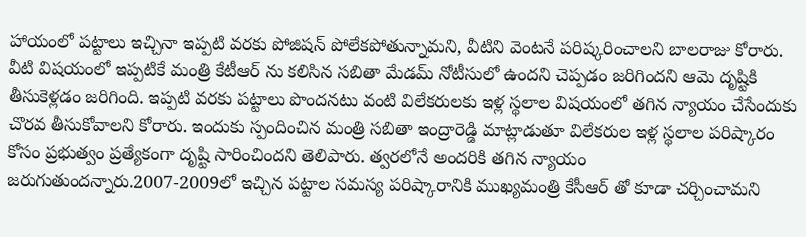హాయంలో ప‌ట్టాలు ఇచ్చినా ఇప్ప‌టి వ‌ర‌కు పోజిష‌న్ పోలేక‌పోతున్నామ‌ని, వీటిని వెంట‌నే ప‌రిష్క‌రించాలని బాల‌రాజు కోరారు. వీటి విష‌యంలో ఇప్ప‌టికే మంత్రి కేటీఆర్ ను క‌లిసిన స‌బితా మేడ‌మ్ నోటీసులో ఉంద‌ని చెప్ప‌డం జ‌రిగింద‌ని ఆమె దృష్టికి తీసుకెళ్ల‌డం జ‌రిగింది. ఇప్ప‌టి వ‌ర‌కు ప‌ట్టాలు పొంద‌న‌టు వంటి విలేక‌రుల‌కు ఇళ్ల స్థ‌లాల విష‌యంలో త‌గిన న్యాయం చేసేందుకు చొర‌వ తీసుకోవాల‌ని కోరారు. ఇందుకు స్పందించిన మంత్రి సబితా ఇంద్రారెడ్డి మాట్లాడుతూ విలేక‌రుల ఇళ్ల స్థ‌లాల ప‌రిష్కారం కోసం ప్ర‌భుత్వం ప్ర‌త్యేకంగా దృష్టి సారించింద‌ని తెలిపారు. త్వ‌ర‌లోనే అందరికి త‌గిన న్యాయం జ‌రుగుతుంద‌న్నారు.2007-2009లో ఇచ్చిన ప‌ట్టాల స‌మ‌స్య ప‌రిష్కారానికి ముఖ్య‌మంత్రి కేసీఆర్ తో కూడా చ‌ర్చించామ‌ని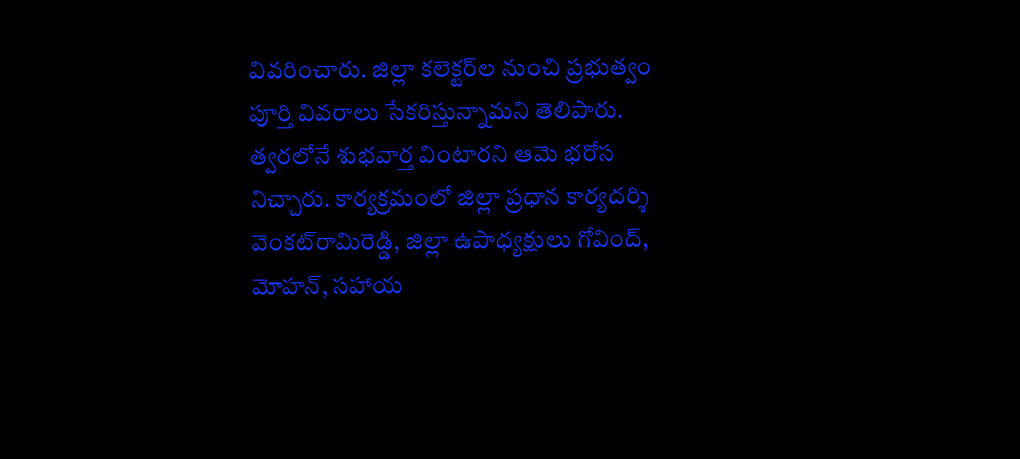వివ‌రించారు. జిల్లా క‌లెక్ట‌ర్‌ల నుంచి ప్ర‌భుత్వం పూర్తి వివ‌రాలు సేక‌రిస్తున్నామ‌ని తెలిపారు. త్వ‌ర‌లోనే శుభ‌వార్త వింటార‌ని ఆమె భ‌రోస నిచ్చారు. కార్య‌క్ర‌మంలో జిల్లా ప్ర‌ధాన కార్య‌ద‌ర్శి వెంక‌ట్‌రామిరెడ్డి, జిల్లా ఉపాధ్య‌క్షులు గోవింద్‌, మోహ‌న్, సహాయ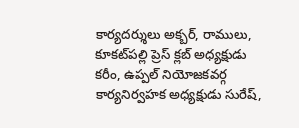కార్య‌దర్శులు అక్బ‌ర్‌, రాములు, కూక‌ట్‌ప‌ల్లి ప్రెస్ క్ల‌బ్ అధ్య‌క్షుడు క‌రీం, ఉప్ప‌ల్ నియోజ‌క‌వ‌ర్గ కార్య‌నిర్వ‌హ‌క అధ్య‌క్షుడు సురేష్‌,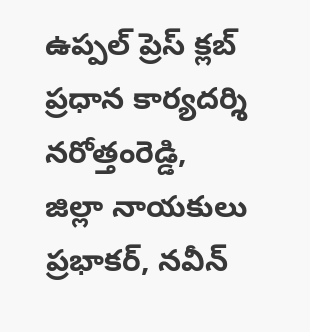ఉప్ప‌ల్‌ ప్రెస్ క్ల‌బ్ ప్ర‌ధాన కార్య‌ద‌ర్శి న‌రోత్తంరెడ్డి, జిల్లా నాయ‌కులు ప్ర‌భాక‌ర్‌, న‌వీన్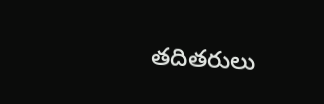త‌దిత‌రులు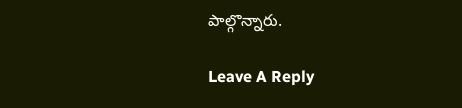పాల్గొన్నారు.

Leave A Reply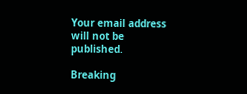Your email address will not be published.

Breaking